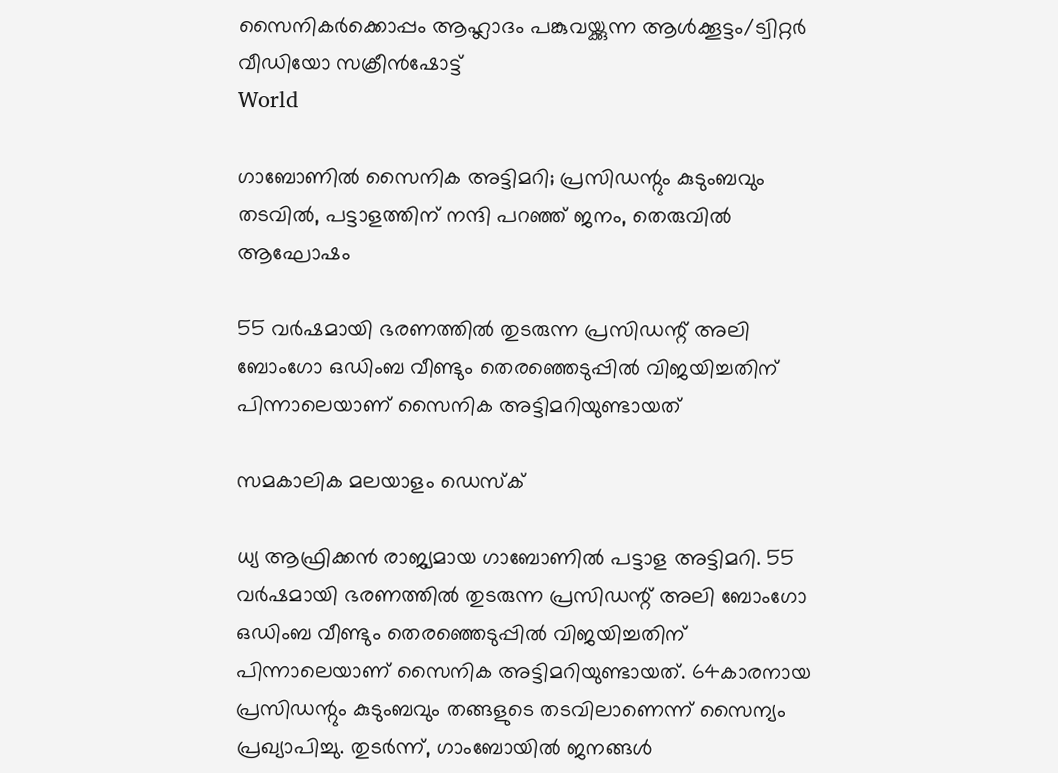സൈനികര്‍ക്കൊപ്പം ആഹ്ലാദം പങ്കുവയ്ക്കുന്ന ആള്‍ക്കൂട്ടം/ട്വിറ്റര്‍ വീഡിയോ സക്രീന്‍ഷോട്ട്
World

ഗാബോണില്‍ സൈനിക അട്ടിമറി; പ്രസിഡന്റും കുടുംബവും തടവില്‍, പട്ടാളത്തിന് നന്ദി പറഞ്ഞ് ജനം, തെരുവില്‍ ആഘോഷം

55 വര്‍ഷമായി ഭരണത്തില്‍ തുടരുന്ന പ്രസിഡന്റ് അലി ബോംഗോ ഒഡിംബ വീണ്ടും തെരഞ്ഞെടുപ്പില്‍ വിജയിച്ചതിന് പിന്നാലെയാണ് സൈനിക അട്ടിമറിയുണ്ടായത്

സമകാലിക മലയാളം ഡെസ്ക്

ധ്യ ആഫ്രിക്കന്‍ രാജ്യമായ ഗാബോണില്‍ പട്ടാള അട്ടിമറി. 55 വര്‍ഷമായി ഭരണത്തില്‍ തുടരുന്ന പ്രസിഡന്റ് അലി ബോംഗോ ഒഡിംബ വീണ്ടും തെരഞ്ഞെടുപ്പില്‍ വിജയിച്ചതിന് പിന്നാലെയാണ് സൈനിക അട്ടിമറിയുണ്ടായത്. 64കാരനായ പ്രസിഡന്റും കുടുംബവും തങ്ങളുടെ തടവിലാണെന്ന് സൈന്യം പ്രഖ്യാപിച്ചു. തുടര്‍ന്ന്, ഗാംബോയില്‍ ജനങ്ങള്‍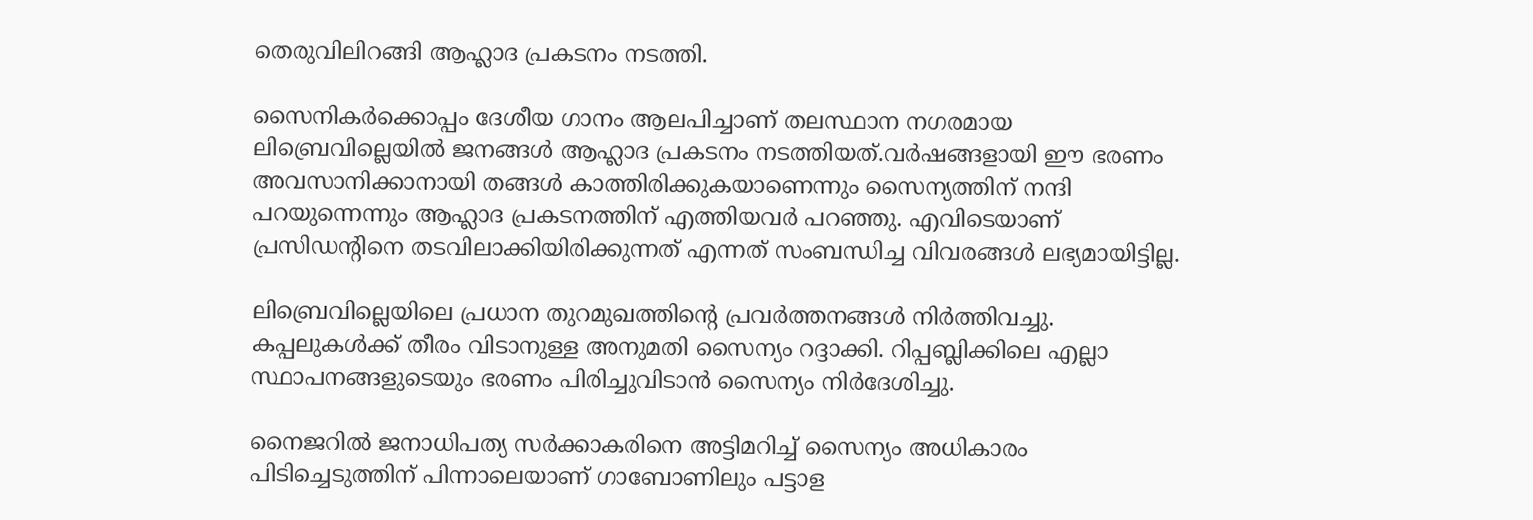തെരുവിലിറങ്ങി ആഹ്ലാദ പ്രകടനം നടത്തി.

സൈനികര്‍ക്കൊപ്പം ദേശീയ ഗാനം ആലപിച്ചാണ് തലസ്ഥാന നഗരമായ ലിബ്രെവില്ലെയില്‍ ജനങ്ങള്‍ ആഹ്ലാദ പ്രകടനം നടത്തിയത്.വര്‍ഷങ്ങളായി ഈ ഭരണം അവസാനിക്കാനായി തങ്ങള്‍ കാത്തിരിക്കുകയാണെന്നും സൈന്യത്തിന് നന്ദി പറയുന്നെന്നും ആഹ്ലാദ പ്രകടനത്തിന് എത്തിയവര്‍ പറഞ്ഞു. എവിടെയാണ് പ്രസിഡന്റിനെ തടവിലാക്കിയിരിക്കുന്നത് എന്നത് സംബന്ധിച്ച വിവരങ്ങള്‍ ലഭ്യമായിട്ടില്ല.

ലിബ്രെവില്ലെയിലെ പ്രധാന തുറമുഖത്തിന്റെ പ്രവര്‍ത്തനങ്ങള്‍ നിര്‍ത്തിവച്ചു. കപ്പലുകള്‍ക്ക് തീരം വിടാനുള്ള അനുമതി സൈന്യം റദ്ദാക്കി. റിപ്പബ്ലിക്കിലെ എല്ലാ സ്ഥാപനങ്ങളുടെയും ഭരണം പിരിച്ചുവിടാന്‍ സൈന്യം നിര്‍ദേശിച്ചു.

നൈജറില്‍ ജനാധിപത്യ സര്‍ക്കാകരിനെ അട്ടിമറിച്ച് സൈന്യം അധികാരം പിടിച്ചെടുത്തിന് പിന്നാലെയാണ് ഗാബോണിലും പട്ടാള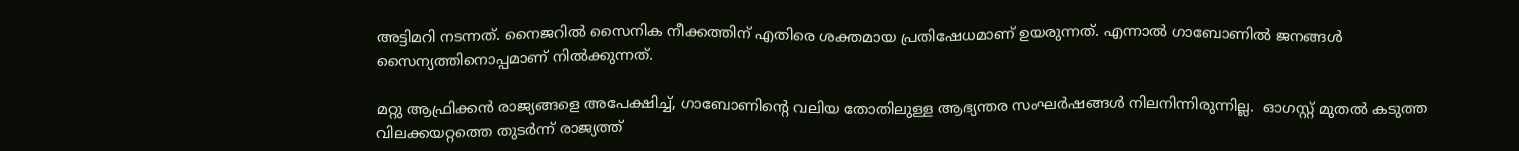അട്ടിമറി നടന്നത്. നൈജറില്‍ സൈനിക നീക്കത്തിന് എതിരെ ശക്തമായ പ്രതിഷേധമാണ് ഉയരുന്നത്. എന്നാല്‍ ഗാബോണില്‍ ജനങ്ങള്‍ സൈന്യത്തിനൊപ്പമാണ് നില്‍ക്കുന്നത്.

മറ്റു ആഫ്രിക്കന്‍ രാജ്യങ്ങളെ അപേക്ഷിച്ച്, ഗാബോണിന്റെ വലിയ തോതിലുള്ള ആഭ്യന്തര സംഘര്‍ഷങ്ങള്‍ നിലനിന്നിരുന്നില്ല.  ഓഗസ്റ്റ് മുതല്‍ കടുത്ത വിലക്കയറ്റത്തെ തുടര്‍ന്ന് രാജ്യത്ത്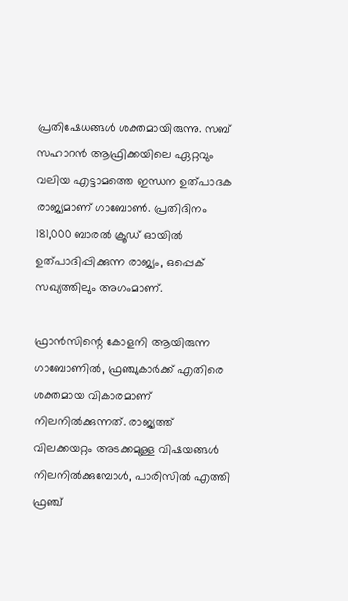പ്രതിഷേധങ്ങള്‍ ശക്തമായിരുന്നു. സബ് സഹാറന്‍ ആഫ്രിക്കയിലെ ഏറ്റവും വലിയ എട്ടാമത്തെ ഇന്ധന ഉത്പാദക രാജ്യമാണ് ഗാബോണ്‍. പ്രതിദിനം 181,000 ബാരല്‍ ക്രൂഡ് ഓയില്‍ ഉത്പാദിപ്പിക്കുന്ന രാജ്യം, ഒപ്പെക് സഖ്യത്തിലും അഗംമാണ്.

ഫ്രാന്‍സിന്റെ കോളനി ആയിരുന്ന ഗാബോണില്‍, ഫ്രഞ്ചുകാര്‍ക്ക് എതിരെ ശക്തമായ വികാരമാണ് നിലനില്‍ക്കുന്നത്. രാജ്യത്ത് വിലക്കയറ്റം അടക്കമുള്ള വിഷയങ്ങള്‍ നിലനില്‍ക്കുമ്പോള്‍, പാരിസില്‍ എത്തി ഫ്രഞ്ച്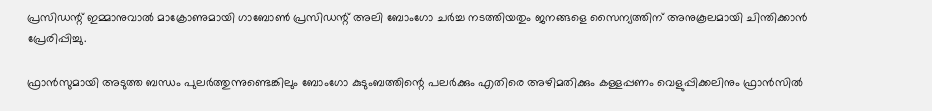പ്രസിഡന്റ് ഇമ്മാനുവാല്‍ മാക്രോണുമായി ഗാബോണ്‍ പ്രസിഡന്റ് അലി ബോംഗോ ചര്‍ച്ച നടത്തിയതും ജനങ്ങളെ സൈന്യത്തിന് അനുകൂലമായി ചിന്തിക്കാന്‍ പ്രേരിപ്പിച്ചു.

ഫ്രാന്‍സുമായി അടുത്ത ബന്ധം പുലര്‍ത്തുന്നുണ്ടെങ്കിലും ബോംഗോ കുടുംബത്തിന്റെ പലര്‍ക്കും എതിരെ അഴിമതിക്കും കള്ളപ്പണം വെളുപ്പിക്കലിനും ഫ്രാന്‍സില്‍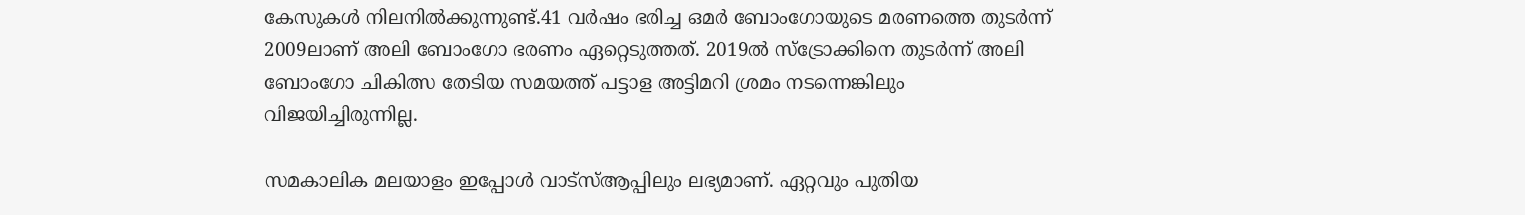കേസുകള്‍ നിലനില്‍ക്കുന്നുണ്ട്.41 വര്‍ഷം ഭരിച്ച ഒമര്‍ ബോംഗോയുടെ മരണത്തെ തുടര്‍ന്ന് 2009ലാണ് അലി ബോംഗോ ഭരണം ഏറ്റെടുത്തത്. 2019ല്‍ സ്‌ട്രോക്കിനെ തുടര്‍ന്ന് അലി ബോംഗോ ചികിത്സ തേടിയ സമയത്ത് പട്ടാള അട്ടിമറി ശ്രമം നടന്നെങ്കിലും വിജയിച്ചിരുന്നില്ല.

സമകാലിക മലയാളം ഇപ്പോൾ വാട്‌സ്ആപ്പിലും ലഭ്യമാണ്. ഏറ്റവും പുതിയ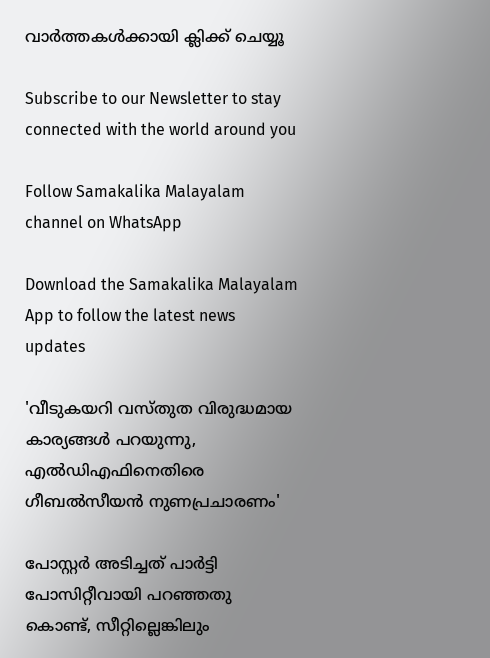വാർത്തകൾക്കായി ക്ലിക്ക് ചെയ്യൂ

Subscribe to our Newsletter to stay connected with the world around you

Follow Samakalika Malayalam channel on WhatsApp

Download the Samakalika Malayalam App to follow the latest news updates

'വീടുകയറി വസ്തുത വിരുദ്ധമായ കാര്യങ്ങള്‍ പറയുന്നു, എല്‍ഡിഎഫിനെതിരെ ഗീബല്‍സീയന്‍ നുണപ്രചാരണം'

പോസ്റ്റര്‍ അടിച്ചത് പാര്‍ട്ടി പോസിറ്റീവായി പറഞ്ഞതു കൊണ്ട്, സീറ്റില്ലെങ്കിലും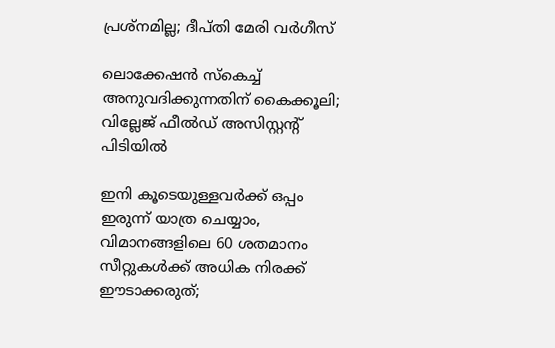പ്രശ്‌നമില്ല; ദീപ്തി മേരി വര്‍ഗീസ്

ലൊക്കേഷന്‍ സ്‌കെച്ച് അനുവദിക്കുന്നതിന് കൈക്കൂലി; വില്ലേജ് ഫീല്‍ഡ് അസിസ്റ്റന്റ് പിടിയില്‍

ഇനി കൂടെയുള്ളവര്‍ക്ക് ഒപ്പം ഇരുന്ന് യാത്ര ചെയ്യാം, വിമാനങ്ങളിലെ 60 ശതമാനം സീറ്റുകള്‍ക്ക് അധിക നിരക്ക് ഈടാക്കരുത്;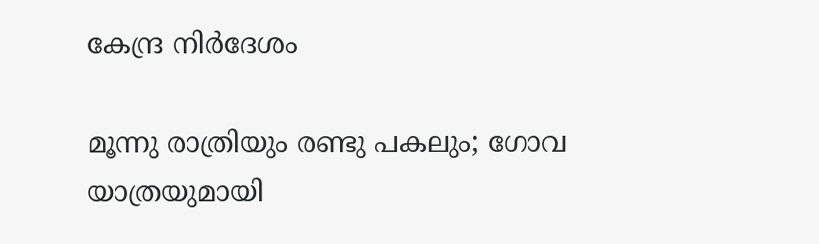കേന്ദ്ര നിര്‍ദേശം

മൂന്നു രാത്രിയും രണ്ടു പകലും; ഗോവ യാത്രയുമായി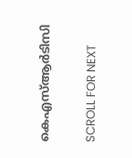കെഎസ്ആര്‍ടിസി

SCROLL FOR NEXT